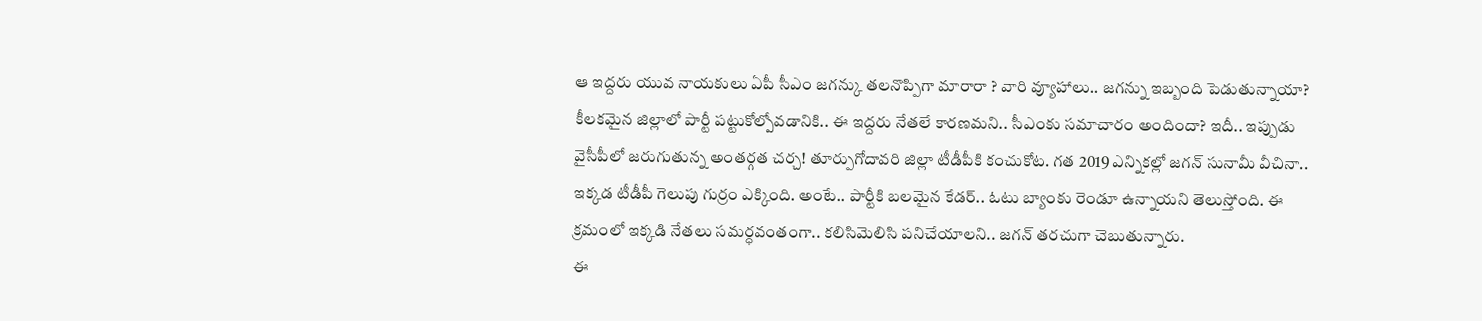ఆ ఇద్దరు యువ నాయకులు ఏపీ సీఎం జగన్కు తలనొప్పిగా మారారా ? వారి వ్యూహాలు.. జగన్ను ఇబ్బంది పెడుతున్నాయా? కీలకమైన జిల్లాలో పార్టీ పట్టుకోల్పోవడానికి.. ఈ ఇద్దరు నేతలే కారణమని.. సీఎంకు సమాచారం అందిందా? ఇదీ.. ఇప్పుడు వైసీపీలో జరుగుతున్న అంతర్గత చర్చ! తూర్పుగోదావరి జిల్లా టీడీపీకి కంచుకోట. గత 2019 ఎన్నికల్లో జగన్ సునామీ వీచినా.. ఇక్కడ టీడీపీ గెలుపు గుర్రం ఎక్కింది. అంటే.. పార్టీకి బలమైన కేడర్.. ఓటు బ్యాంకు రెండూ ఉన్నాయని తెలుస్తోంది. ఈ క్రమంలో ఇక్కడి నేతలు సమర్ధవంతంగా.. కలిసిమెలిసి పనిచేయాలని.. జగన్ తరచుగా చెబుతున్నారు.
ఈ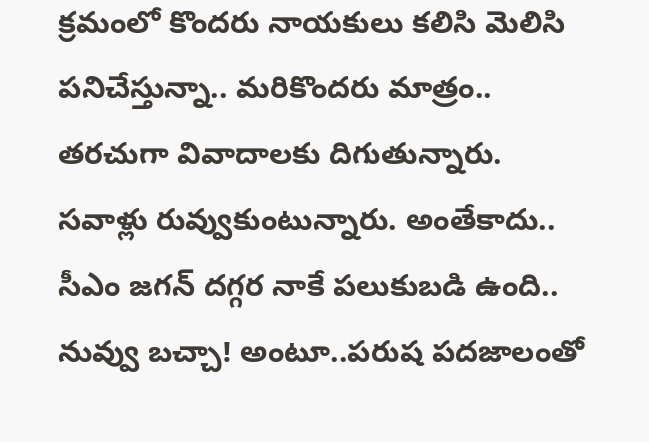క్రమంలో కొందరు నాయకులు కలిసి మెలిసి పనిచేస్తున్నా.. మరికొందరు మాత్రం.. తరచుగా వివాదాలకు దిగుతున్నారు. సవాళ్లు రువ్వుకుంటున్నారు. అంతేకాదు.. సీఎం జగన్ దగ్గర నాకే పలుకుబడి ఉంది.. నువ్వు బచ్చా! అంటూ..పరుష పదజాలంతో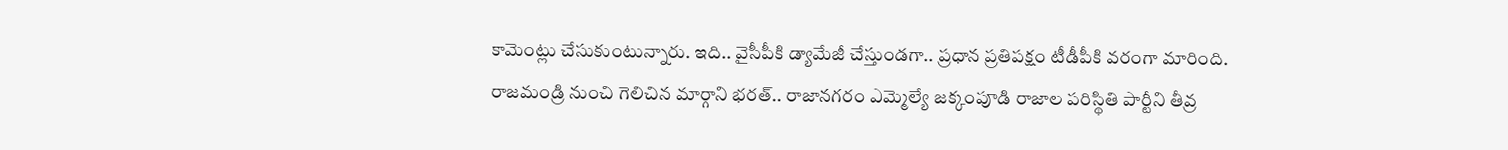కామెంట్లు చేసుకుంటున్నారు. ఇది.. వైసీపీకి డ్యామేజీ చేస్తుండగా.. ప్రధాన ప్రతిపక్షం టీడీపీకి వరంగా మారింది. రాజమండ్రి నుంచి గెలిచిన మార్గాని భరత్.. రాజానగరం ఎమ్మెల్యే జక్కంపూడి రాజాల పరిస్థితి పార్టీని తీవ్ర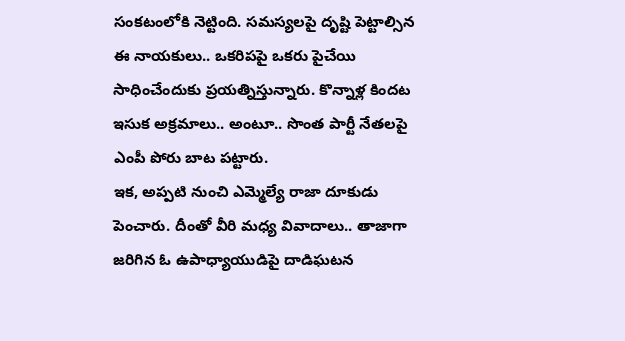సంకటంలోకి నెట్టింది. సమస్యలపై దృష్టి పెట్టాల్సిన ఈ నాయకులు.. ఒకరిపపై ఒకరు పైచేయి సాధించేందుకు ప్రయత్నిస్తున్నారు. కొన్నాళ్ల కిందట ఇసుక అక్రమాలు.. అంటూ.. సొంత పార్టీ నేతలపై ఎంపీ పోరు బాట పట్టారు.
ఇక, అప్పటి నుంచి ఎమ్మెల్యే రాజా దూకుడు పెంచారు. దీంతో వీరి మధ్య వివాదాలు.. తాజాగా జరిగిన ఓ ఉపాధ్యాయుడిపై దాడిఘటన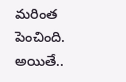మరింత పెంచింది. అయితే..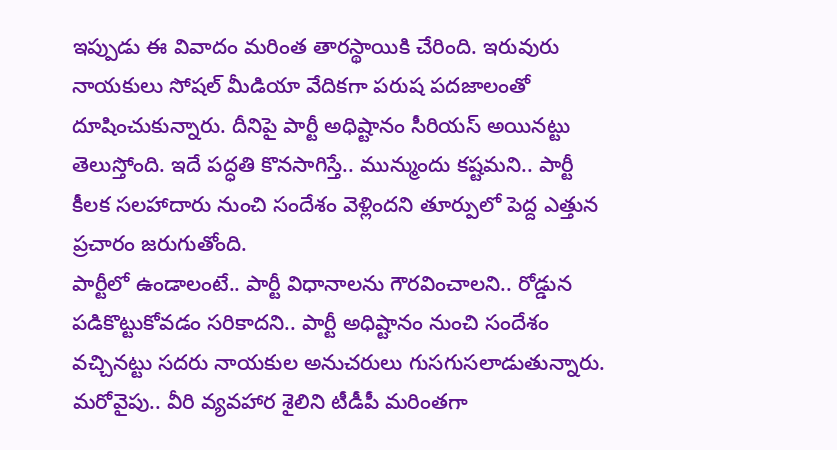ఇప్పుడు ఈ వివాదం మరింత తారస్థాయికి చేరింది. ఇరువురు నాయకులు సోషల్ మీడియా వేదికగా పరుష పదజాలంతో దూషించుకున్నారు. దీనిపై పార్టీ అధిష్టానం సీరియస్ అయినట్టు తెలుస్తోంది. ఇదే పద్ధతి కొనసాగిస్తే.. మున్ముందు కష్టమని.. పార్టీ కీలక సలహాదారు నుంచి సందేశం వెళ్లిందని తూర్పులో పెద్ద ఎత్తున ప్రచారం జరుగుతోంది.
పార్టీలో ఉండాలంటే.. పార్టీ విధానాలను గౌరవించాలని.. రోడ్డున పడికొట్టుకోవడం సరికాదని.. పార్టీ అధిష్టానం నుంచి సందేశం వచ్చినట్టు సదరు నాయకుల అనుచరులు గుసగుసలాడుతున్నారు. మరోవైపు.. వీరి వ్యవహార శైలిని టీడీపీ మరింతగా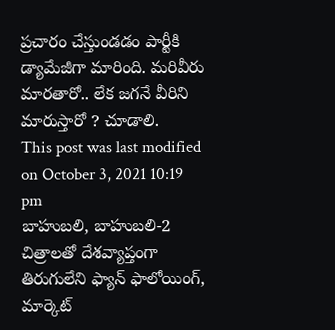ప్రచారం చేస్తుండడం పార్టీకి డ్యామేజీగా మారింది. మరివీరు మారతారో.. లేక జగనే వీరిని మారుస్తారో ? చూడాలి.
This post was last modified on October 3, 2021 10:19 pm
బాహుబలి, బాహుబలి-2 చిత్రాలతో దేశవ్యాప్తంగా తిరుగులేని ఫ్యాన్ ఫాలోయింగ్, మార్కెట్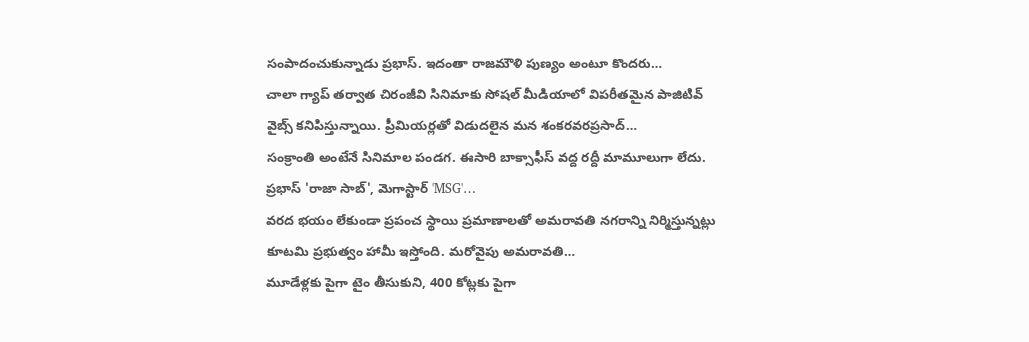సంపాదంచుకున్నాడు ప్రభాస్. ఇదంతా రాజమౌళి పుణ్యం అంటూ కొందరు…
చాలా గ్యాప్ తర్వాత చిరంజీవి సినిమాకు సోషల్ మీడియాలో విపరీతమైన పాజిటివ్ వైబ్స్ కనిపిస్తున్నాయి. ప్రీమియర్లతో విడుదలైన మన శంకరవరప్రసాద్…
సంక్రాంతి అంటేనే సినిమాల పండగ. ఈసారి బాక్సాఫీస్ వద్ద రద్దీ మామూలుగా లేదు. ప్రభాస్ 'రాజా సాబ్', మెగాస్టార్ 'MSG'…
వరద భయం లేకుండా ప్రపంచ స్థాయి ప్రమాణాలతో అమరావతి నగరాన్ని నిర్మిస్తున్నట్లు కూటమి ప్రభుత్వం హామీ ఇస్తోంది. మరోవైపు అమరావతి…
మూడేళ్లకు పైగా టైం తీసుకుని, 400 కోట్లకు పైగా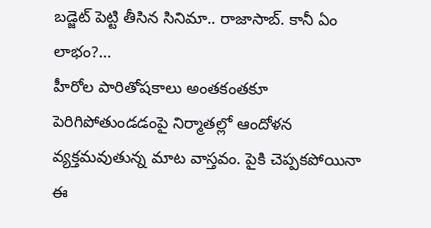బడ్జెట్ పెట్టి తీసిన సినిమా.. రాజాసాబ్. కానీ ఏం లాభం?…
హీరోల పారితోషకాలు అంతకంతకూ పెరిగిపోతుండడంపై నిర్మాతల్లో ఆందోళన వ్యక్తమవుతున్న మాట వాస్తవం. పైకి చెప్పకపోయినా ఈ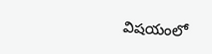విషయంలో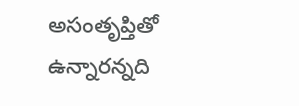అసంతృప్తితో ఉన్నారన్నది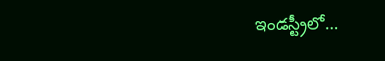ఇండస్ట్రీలో…